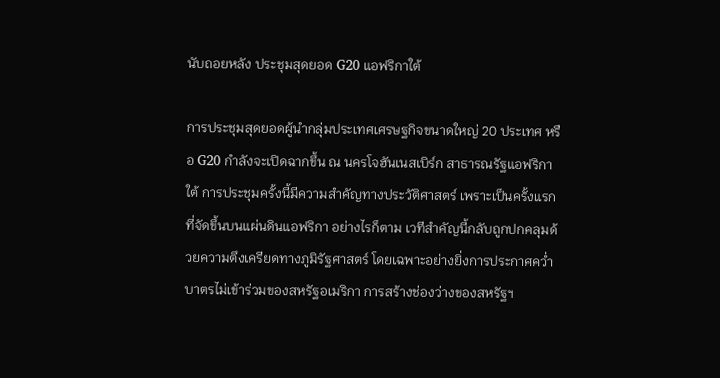นับถอยหลัง ประชุมสุดยอด G20 แอฟริกาใต้

การประชุมสุดยอดผู้นำกลุ่มประเทศเศรษฐกิจขนาดใหญ่ 20 ประเทศ หรือ G20 กำลังจะเปิดฉากขึ้น ณ นครโจฮันเนสเบิร์ก สาธารณรัฐแอฟริกาใต้ การประชุมครั้งนี้มีความสำคัญทางประวัติศาสตร์ เพราะเป็นครั้งแรกที่จัดขึ้นบนแผ่นดินแอฟริกา อย่างไรก็ตาม เวทีสำคัญนี้กลับถูกปกคลุมด้วยความตึงเครียดทางภูมิรัฐศาสตร์ โดยเฉพาะอย่างยิ่งการประกาศคว่ำบาตรไม่เข้าร่วมของสหรัฐอเมริกา การสร้างช่องว่างของสหรัฐฯ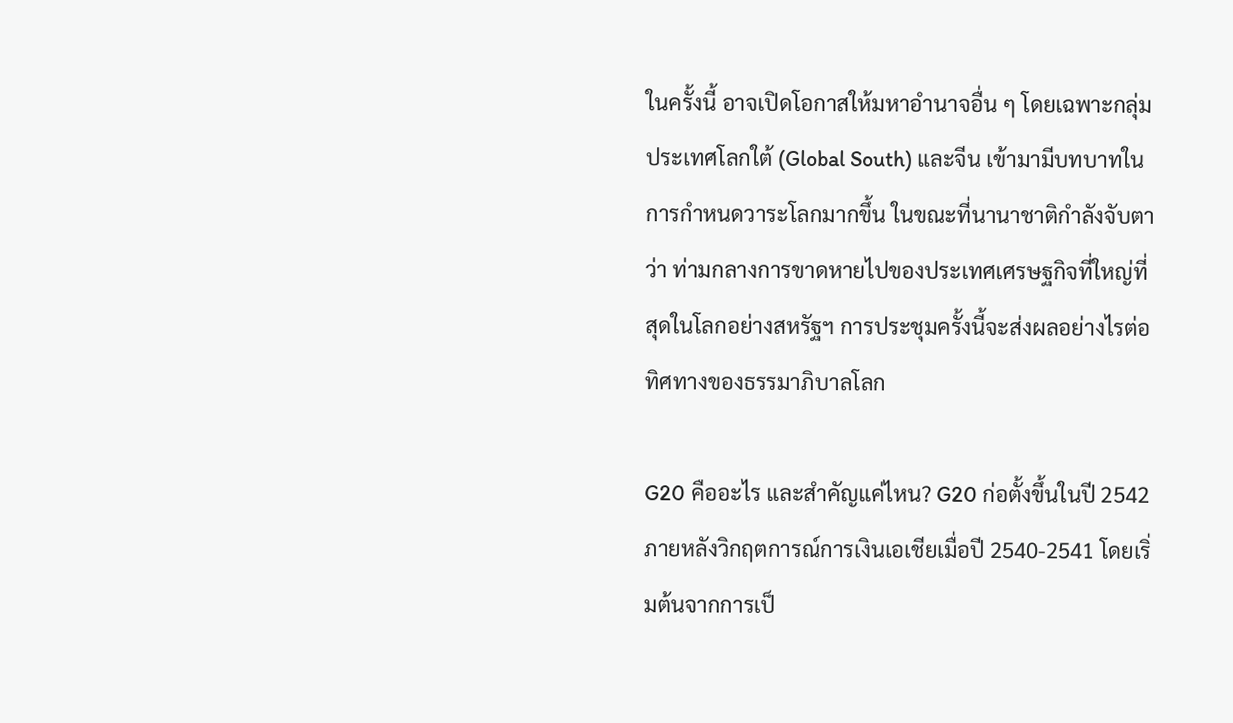ในครั้งนี้ อาจเปิดโอกาสให้มหาอำนาจอื่น ๆ โดยเฉพาะกลุ่มประเทศโลกใต้ (Global South) และจีน เข้ามามีบทบาทในการกำหนดวาระโลกมากขึ้น ในขณะที่นานาชาติกำลังจับตาว่า ท่ามกลางการขาดหายไปของประเทศเศรษฐกิจที่ใหญ่ที่สุดในโลกอย่างสหรัฐฯ การประชุมครั้งนี้จะส่งผลอย่างไรต่อทิศทางของธรรมาภิบาลโลก

G20 คืออะไร และสำคัญแค่ไหน? G20 ก่อตั้งขึ้นในปี 2542 ภายหลังวิกฤตการณ์การเงินเอเชียเมื่อปี 2540-2541 โดยเริ่มต้นจากการเป็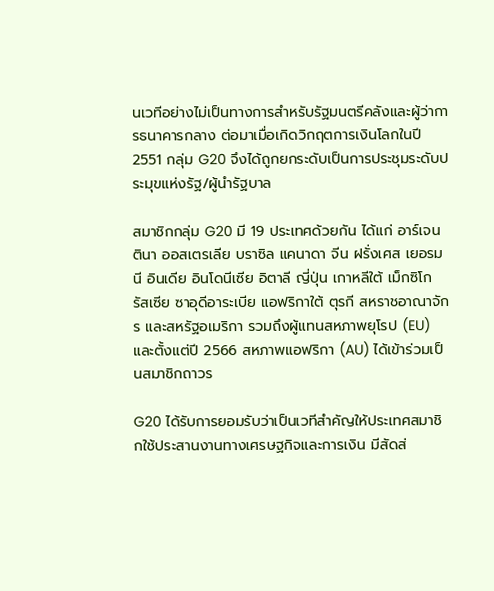นเวทีอย่างไม่เป็นทางการสำหรับรัฐมนตรีคลังและผู้ว่าการธนาคารกลาง ต่อมาเมื่อเกิดวิกฤตการเงินโลกในปี 2551 กลุ่ม G20 จึงได้ถูกยกระดับเป็นการประชุมระดับประมุขแห่งรัฐ/ผู้นำรัฐบาล

สมาชิกกลุ่ม G20 มี 19 ประเทศด้วยกัน ได้แก่ อาร์เจนตินา ออสเตรเลีย บราซิล แคนาดา จีน ฝรั่งเศส เยอรมนี อินเดีย อินโดนีเซีย อิตาลี ญี่ปุ่น เกาหลีใต้ เม็กซิโก รัสเซีย ซาอุดีอาระเบีย แอฟริกาใต้ ตุรกี สหราชอาณาจักร และสหรัฐอเมริกา รวมถึงผู้แทนสหภาพยุโรป (EU) และตั้งแต่ปี 2566 สหภาพแอฟริกา (AU) ได้เข้าร่วมเป็นสมาชิกถาวร

G20 ได้รับการยอมรับว่าเป็นเวทีสำคัญให้ประเทศสมาชิกใช้ประสานงานทางเศรษฐกิจและการเงิน มีสัดส่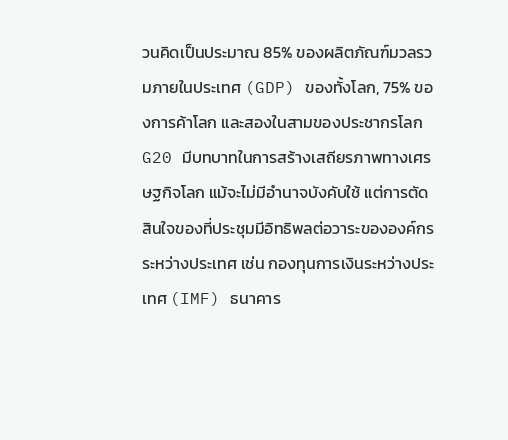วนคิดเป็นประมาณ 85% ของผลิตภัณฑ์มวลรวมภายในประเทศ (GDP) ของทั้งโลก, 75% ของการค้าโลก และสองในสามของประชากรโลก G20 มีบทบาทในการสร้างเสถียรภาพทางเศรษฐกิจโลก แม้จะไม่มีอำนาจบังคับใช้ แต่การตัดสินใจของที่ประชุมมีอิทธิพลต่อวาระขององค์กรระหว่างประเทศ เช่น กองทุนการเงินระหว่างประเทศ (IMF) ธนาคาร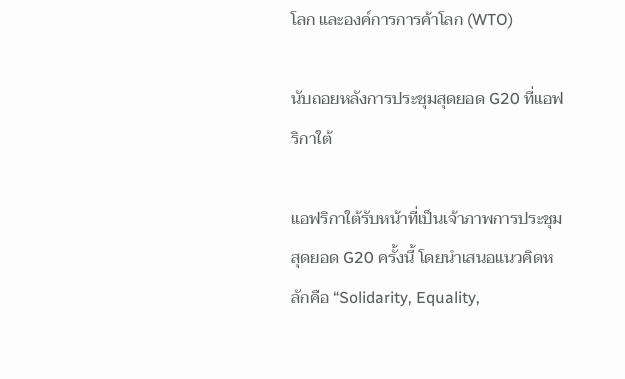โลก และองค์การการค้าโลก (WTO)

นับถอยหลังการประชุมสุดยอด G20 ที่แอฟริกาใต้

แอฟริกาใต้รับหน้าที่เป็นเจ้าภาพการประชุมสุดยอด G20 ครั้งนี้ โดยนำเสนอแนวคิดหลักคือ “Solidarity, Equality,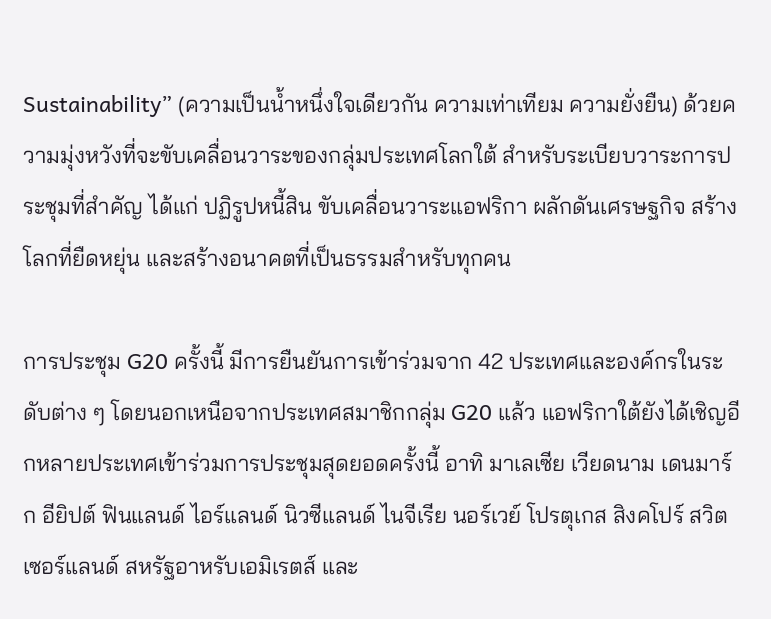Sustainability” (ความเป็นน้ำหนึ่งใจเดียวกัน ความเท่าเทียม ความยั่งยืน) ด้วยความมุ่งหวังที่จะขับเคลื่อนวาระของกลุ่มประเทศโลกใต้ สำหรับระเบียบวาระการประชุมที่สำคัญ ได้แก่ ปฏิรูปหนี้สิน ขับเคลื่อนวาระแอฟริกา ผลักดันเศรษฐกิจ สร้างโลกที่ยืดหยุ่น และสร้างอนาคตที่เป็นธรรมสำหรับทุกคน

การประชุม G20 ครั้งนี้ มีการยืนยันการเข้าร่วมจาก 42 ประเทศและองค์กรในระดับต่าง ๆ โดยนอกเหนือจากประเทศสมาชิกกลุ่ม G20 แล้ว แอฟริกาใต้ยังได้เชิญอีกหลายประเทศเข้าร่วมการประชุมสุดยอดครั้งนี้ อาทิ มาเลเซีย เวียดนาม เดนมาร์ก อียิปต์ ฟินแลนด์ ไอร์แลนด์ นิวซีแลนด์ ไนจีเรีย นอร์เวย์ โปรตุเกส สิงคโปร์ สวิตเซอร์แลนด์ สหรัฐอาหรับเอมิเรตส์ และ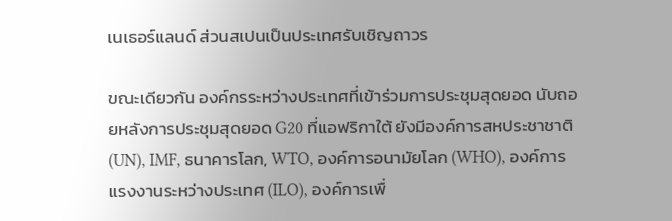เนเธอร์แลนด์ ส่วนสเปนเป็นประเทศรับเชิญถาวร

ขณะเดียวกัน องค์กรระหว่างประเทศที่เข้าร่วมการประชุมสุดยอด นับถอยหลังการประชุมสุดยอด G20 ที่แอฟริกาใต้ ยังมีองค์การสหประชาชาติ (UN), IMF, ธนาคารโลก, WTO, องค์การอนามัยโลก (WHO), องค์การแรงงานระหว่างประเทศ (ILO), องค์การเพื่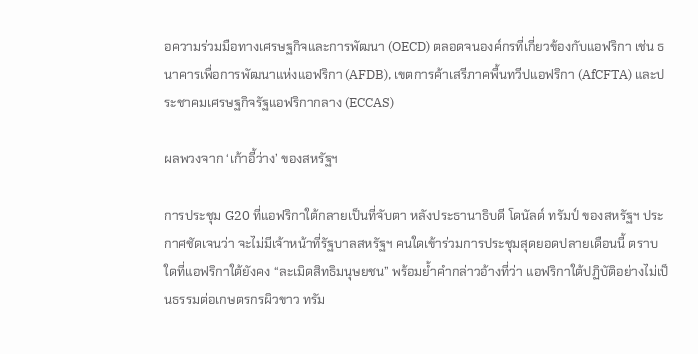อความร่วมมือทางเศรษฐกิจและการพัฒนา (OECD) ตลอดจนองค์กรที่เกี่ยวข้องกับแอฟริกา เช่น ธนาคารเพื่อการพัฒนาแห่งแอฟริกา (AFDB), เขตการค้าเสรีภาคพื้นทวีปแอฟริกา (AfCFTA) และประชาคมเศรษฐกิจรัฐแอฟริกากลาง (ECCAS)

ผลพวงจาก ‘เก้าอี้ว่าง’ ของสหรัฐฯ

การประชุม G20 ที่แอฟริกาใต้กลายเป็นที่จับตา หลังประธานาธิบดี โดนัลด์ ทรัมป์ ของสหรัฐฯ ประกาศชัดเจนว่า จะไม่มีเจ้าหน้าที่รัฐบาลสหรัฐฯ คนใดเข้าร่วมการประชุมสุดยอดปลายเดือนนี้ ตราบใดที่แอฟริกาใต้ยังคง “ละเมิดสิทธิมนุษยชน” พร้อมย้ำคำกล่าวอ้างที่ว่า แอฟริกาใต้ปฏิบัติอย่างไม่เป็นธรรมต่อเกษตรกรผิวขาว ทรัม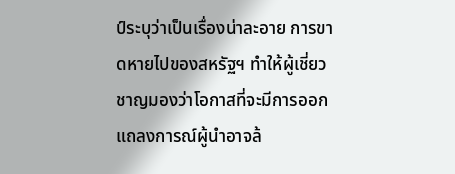ป์ระบุว่าเป็นเรื่องน่าละอาย การขาดหายไปของสหรัฐฯ ทำให้ผู้เชี่ยวชาญมองว่าโอกาสที่จะมีการออกแถลงการณ์ผู้นำอาจล้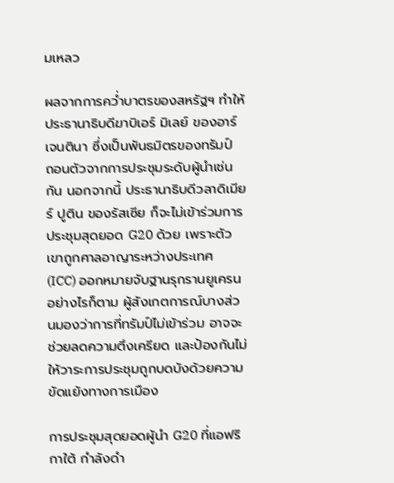มเหลว

ผลจากการคว่ำบาตรของสหรัฐฯ ทำให้ประธานาธิบดีฆาบิเอร์ มิเลย์ ของอาร์เจนตินา ซึ่งเป็นพันธมิตรของทรัมป์ ถอนตัวจากการประชุมระดับผู้นำเช่นกัน นอกจากนี้ ประธานาธิบดีวลาดิเมียร์ ปูติน ของรัสเซีย ก็จะไม่เข้าร่วมการประชุมสุดยอด G20 ด้วย เพราะตัวเขาถูกศาลอาญาระหว่างประเทศ (ICC) ออกหมายจับฐานรุกรานยูเครน อย่างไรก็ตาม ผู้สังเกตการณ์บางส่วนมองว่าการที่ทรัมป์ไม่เข้าร่วม อาจจะช่วยลดความตึงเครียด และป้องกันไม่ให้วาระการประชุมถูกบดบังด้วยความขัดแย้งทางการเมือง

การประชุมสุดยอดผู้นำ G20 ที่แอฟริกาใต้ กำลังดำ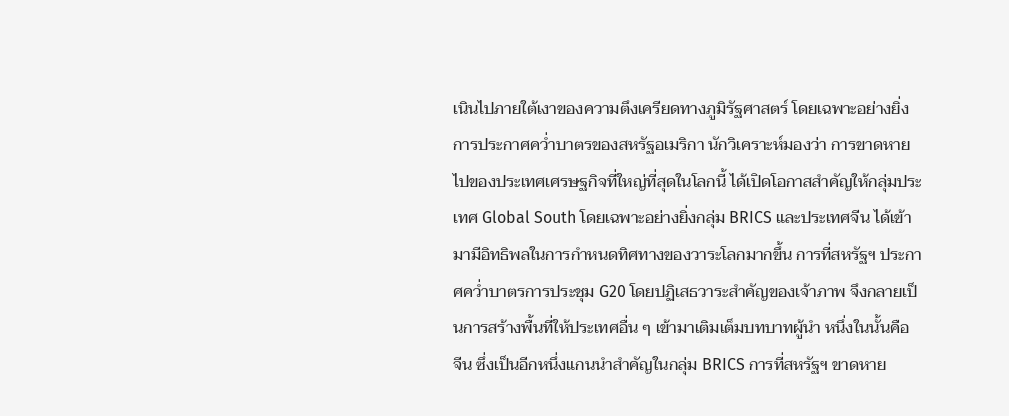เนินไปภายใต้เงาของความตึงเครียดทางภูมิรัฐศาสตร์ โดยเฉพาะอย่างยิ่งการประกาศคว่ำบาตรของสหรัฐอเมริกา นักวิเคราะห์มองว่า การขาดหายไปของประเทศเศรษฐกิจที่ใหญ่ที่สุดในโลกนี้ ได้เปิดโอกาสสำคัญให้กลุ่มประเทศ Global South โดยเฉพาะอย่างยิ่งกลุ่ม BRICS และประเทศจีน ได้เข้ามามีอิทธิพลในการกำหนดทิศทางของวาระโลกมากขึ้น การที่สหรัฐฯ ประกาศคว่ำบาตรการประชุม G20 โดยปฏิเสธวาระสำคัญของเจ้าภาพ จึงกลายเป็นการสร้างพื้นที่ให้ประเทศอื่น ๆ เข้ามาเติมเต็มบทบาทผู้นำ หนึ่งในนั้นคือ จีน ซึ่งเป็นอีกหนึ่งแกนนำสำคัญในกลุ่ม BRICS การที่สหรัฐฯ ขาดหาย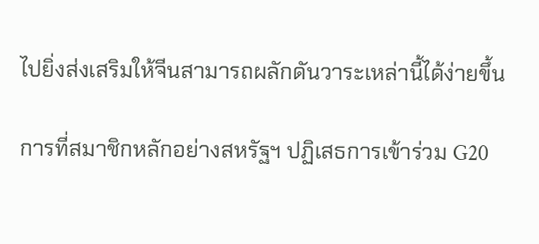ไปยิ่งส่งเสริมให้จีนสามารถผลักดันวาระเหล่านี้ได้ง่ายขึ้น

การที่สมาชิกหลักอย่างสหรัฐฯ ปฏิเสธการเข้าร่วม G20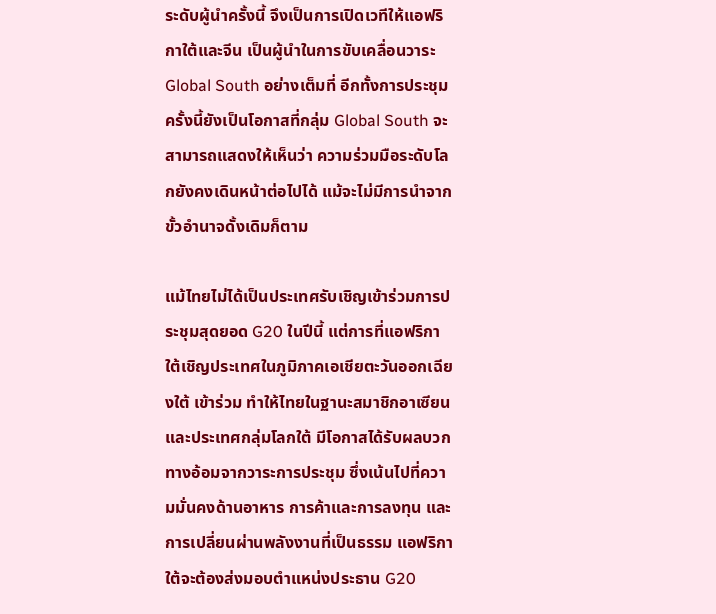ระดับผู้นำครั้งนี้ จึงเป็นการเปิดเวทีให้แอฟริกาใต้และจีน เป็นผู้นำในการขับเคลื่อนวาระ Global South อย่างเต็มที่ อีกทั้งการประชุมครั้งนี้ยังเป็นโอกาสที่กลุ่ม Global South จะสามารถแสดงให้เห็นว่า ความร่วมมือระดับโลกยังคงเดินหน้าต่อไปได้ แม้จะไม่มีการนำจากขั้วอำนาจดั้งเดิมก็ตาม

แม้ไทยไม่ได้เป็นประเทศรับเชิญเข้าร่วมการประชุมสุดยอด G20 ในปีนี้ แต่การที่แอฟริกาใต้เชิญประเทศในภูมิภาคเอเชียตะวันออกเฉียงใต้ เข้าร่วม ทำให้ไทยในฐานะสมาชิกอาเซียนและประเทศกลุ่มโลกใต้ มีโอกาสได้รับผลบวกทางอ้อมจากวาระการประชุม ซึ่งเน้นไปที่ความมั่นคงด้านอาหาร การค้าและการลงทุน และการเปลี่ยนผ่านพลังงานที่เป็นธรรม แอฟริกาใต้จะต้องส่งมอบตำแหน่งประธาน G20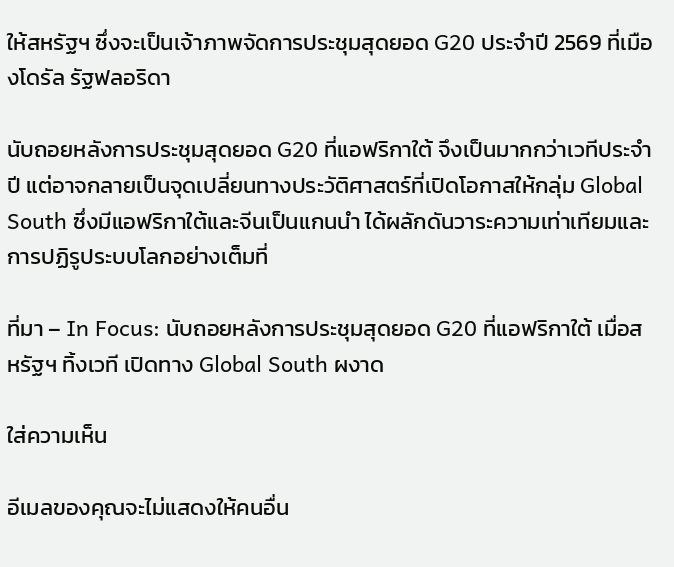ให้สหรัฐฯ ซึ่งจะเป็นเจ้าภาพจัดการประชุมสุดยอด G20 ประจำปี 2569 ที่เมืองโดรัล รัฐฟลอริดา

นับถอยหลังการประชุมสุดยอด G20 ที่แอฟริกาใต้ จึงเป็นมากกว่าเวทีประจำปี แต่อาจกลายเป็นจุดเปลี่ยนทางประวัติศาสตร์ที่เปิดโอกาสให้กลุ่ม Global South ซึ่งมีแอฟริกาใต้และจีนเป็นแกนนำ ได้ผลักดันวาระความเท่าเทียมและการปฏิรูประบบโลกอย่างเต็มที่

ที่มา – In Focus: นับถอยหลังการประชุมสุดยอด G20 ที่แอฟริกาใต้ เมื่อสหรัฐฯ ทิ้งเวที เปิดทาง Global South ผงาด

ใส่ความเห็น

อีเมลของคุณจะไม่แสดงให้คนอื่น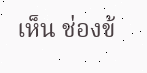เห็น ช่องข้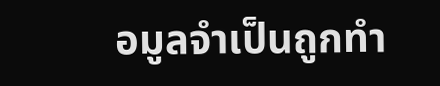อมูลจำเป็นถูกทำ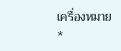เครื่องหมาย *